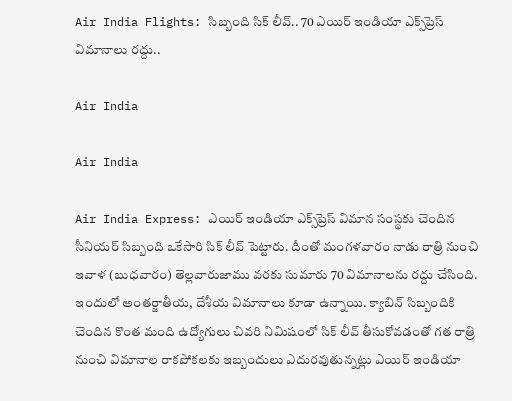Air India Flights: సిబ్బంది సిక్ లీవ్.. 70 ఎయిర్ ఇండియా ఎక్స్‌ప్రెస్ విమానాలు రద్దు..

Air India

Air India

Air India Express: ఎయిర్ ఇండియా ఎక్స్‌ప్రెస్ విమాన సంస్థకు చెందిన సీనియ‌ర్ సిబ్బంది ఒకేసారి సిక్ లీవ్ పెట్టారు. దీంతో మంగ‌ళ‌వారం నాడు రాత్రి నుంచి ఇవాళ (బుధ‌వారం) తెల్లవారుజాము వరకు సుమారు 70 విమానాల‌ను ర‌ద్దు చేసింది. ఇందులో అంత‌ర్జాతీయ‌, దేశీయ విమానాలు కూడా ఉన్నాయి. క్యాబిన్ సిబ్బందికి చెందిన కొంత మంది ఉద్యోగులు చివ‌రి నిమిషంలో సిక్ లీవ్ తీసుకోవడంతో గ‌త రాత్రి నుంచి విమానాల రాక‌పోక‌ల‌కు ఇబ్బందులు ఎదురవుతున్నట్లు ఎయిర్ ఇండియా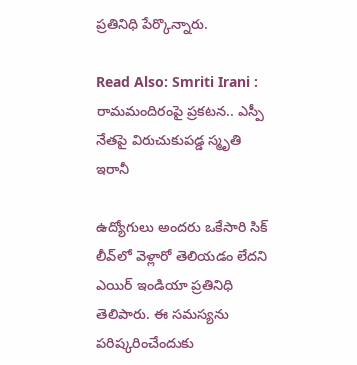ప్రతినిధి పేర్కొన్నారు.

Read Also: Smriti Irani : రామమందిరంపై ప్రకటన.. ఎస్పీ నేతపై విరుచుకుపడ్డ స్మృతి ఇరానీ

ఉద్యోగులు అందరు ఒకేసారి సిక్ లీవ్‌లో వెళ్లారో తెలియ‌డం లేద‌ని ఎయిర్ ఇండియా ప్రతినిధి తెలిపారు. ఈ సమస్యను పరిష్కరించేందుకు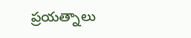ప్రయత్నాలు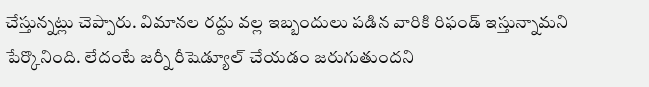చేస్తున్నట్లు చెప్పారు. విమాన‌ల ర‌ద్దు వ‌ల్ల ఇబ్బందులు పడిన వారికి రిఫండ్ ఇస్తున్నామని పేర్కొనింది. లేదంటే జ‌ర్నీ రీషెడ్యూల్ చేయ‌డం జ‌రుగుతుంద‌ని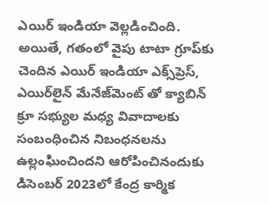ఎయిర్ ఇండియా వెల్లడించింది. అయితే, గతంలో వైపు టాటా గ్రూప్‌కు చెందిన ఎయిర్ ఇండియా ఎక్స్‌ప్రెస్, ఎయిర్‌లైన్ మేనేజ్‌మెంట్ తో క్యాబిన్ క్రూ సభ్యుల మధ్య వివాదాలకు సంబంధించిన నిబంధనలను ఉల్లంఘించిందని ఆరోపించినందుకు డిసెంబర్ 2023లో కేంద్ర కార్మిక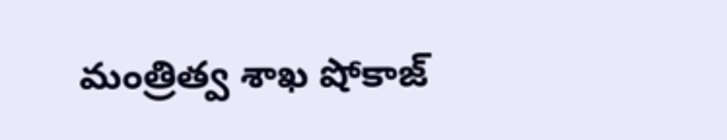మంత్రిత్వ శాఖ షోకాజ్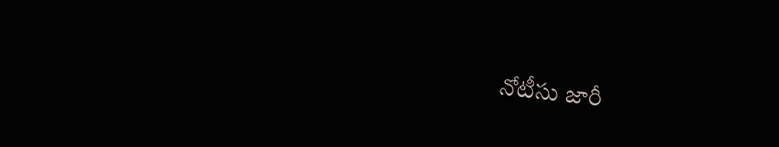నోటీసు జారీ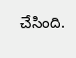చేసింది.